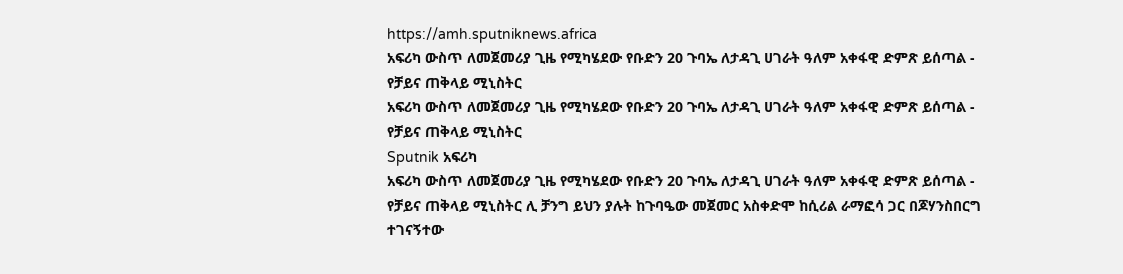https://amh.sputniknews.africa
አፍሪካ ውስጥ ለመጀመሪያ ጊዜ የሚካሄደው የቡድን 20 ጉባኤ ለታዳጊ ሀገራት ዓለም አቀፋዊ ድምጽ ይሰጣል - የቻይና ጠቅላይ ሚኒስትር
አፍሪካ ውስጥ ለመጀመሪያ ጊዜ የሚካሄደው የቡድን 20 ጉባኤ ለታዳጊ ሀገራት ዓለም አቀፋዊ ድምጽ ይሰጣል - የቻይና ጠቅላይ ሚኒስትር
Sputnik አፍሪካ
አፍሪካ ውስጥ ለመጀመሪያ ጊዜ የሚካሄደው የቡድን 20 ጉባኤ ለታዳጊ ሀገራት ዓለም አቀፋዊ ድምጽ ይሰጣል - የቻይና ጠቅላይ ሚኒስትር ሊ ቻንግ ይህን ያሉት ከጉባዔው መጀመር አስቀድሞ ከሲሪል ራማፎሳ ጋር በጆሃንስበርግ ተገናኝተው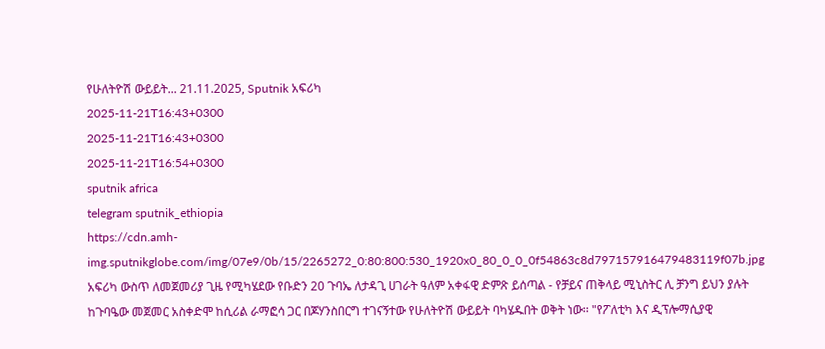የሁለትዮሽ ውይይት... 21.11.2025, Sputnik አፍሪካ
2025-11-21T16:43+0300
2025-11-21T16:43+0300
2025-11-21T16:54+0300
sputnik africa
telegram sputnik_ethiopia
https://cdn.amh-img.sputnikglobe.com/img/07e9/0b/15/2265272_0:80:800:530_1920x0_80_0_0_0f54863c8d797157916479483119f07b.jpg
አፍሪካ ውስጥ ለመጀመሪያ ጊዜ የሚካሄደው የቡድን 20 ጉባኤ ለታዳጊ ሀገራት ዓለም አቀፋዊ ድምጽ ይሰጣል - የቻይና ጠቅላይ ሚኒስትር ሊ ቻንግ ይህን ያሉት ከጉባዔው መጀመር አስቀድሞ ከሲሪል ራማፎሳ ጋር በጆሃንስበርግ ተገናኝተው የሁለትዮሽ ውይይት ባካሄዱበት ወቅት ነው፡፡ "የፖለቲካ እና ዲፕሎማሲያዊ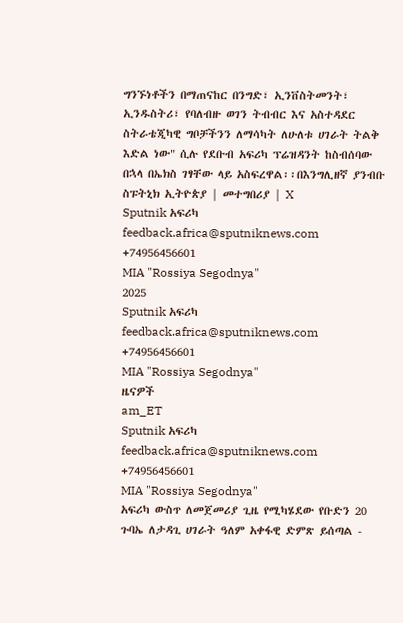ግንኙነቶችን በማጠናከር በንግድ፣ ኢንቨስትመንት፣ ኢንዱስትሪ፣ የባለብዙ ወገን ትብብር እና አስተዳደር ስትራቴጂካዊ ግቦቻችንን ለማሳካት ለሁለቱ ሀገራት ትልቅ እድል ነው" ሲሉ የደቡብ አፍሪካ ፕሬዝዳንት ከስብሰባው በኋላ በኤክስ ገፃቸው ላይ አስፍረዋል፡፡በእንግሊዘኛ ያንብቡ ስፑትኒክ ኢትዮጵያ | መተግበሪያ | X
Sputnik አፍሪካ
feedback.africa@sputniknews.com
+74956456601
MIA "Rossiya Segodnya"
2025
Sputnik አፍሪካ
feedback.africa@sputniknews.com
+74956456601
MIA "Rossiya Segodnya"
ዜናዎች
am_ET
Sputnik አፍሪካ
feedback.africa@sputniknews.com
+74956456601
MIA "Rossiya Segodnya"
አፍሪካ ውስጥ ለመጀመሪያ ጊዜ የሚካሄደው የቡድን 20 ጉባኤ ለታዳጊ ሀገራት ዓለም አቀፋዊ ድምጽ ይሰጣል -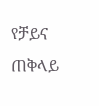የቻይና ጠቅላይ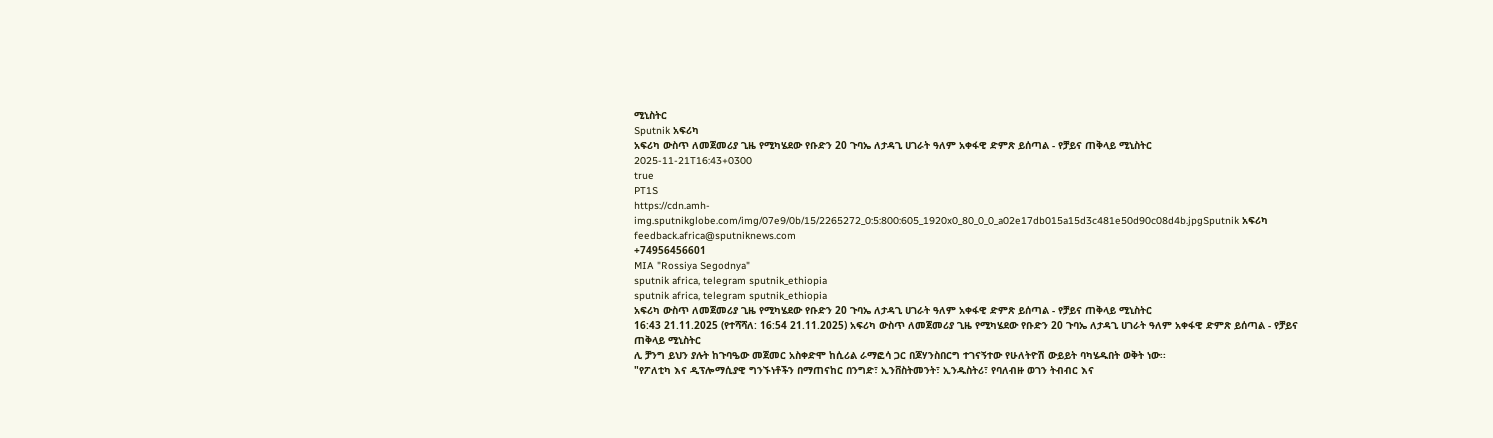ሚኒስትር
Sputnik አፍሪካ
አፍሪካ ውስጥ ለመጀመሪያ ጊዜ የሚካሄደው የቡድን 20 ጉባኤ ለታዳጊ ሀገራት ዓለም አቀፋዊ ድምጽ ይሰጣል - የቻይና ጠቅላይ ሚኒስትር
2025-11-21T16:43+0300
true
PT1S
https://cdn.amh-img.sputnikglobe.com/img/07e9/0b/15/2265272_0:5:800:605_1920x0_80_0_0_a02e17db015a15d3c481e50d90c08d4b.jpgSputnik አፍሪካ
feedback.africa@sputniknews.com
+74956456601
MIA "Rossiya Segodnya"
sputnik africa, telegram sputnik_ethiopia
sputnik africa, telegram sputnik_ethiopia
አፍሪካ ውስጥ ለመጀመሪያ ጊዜ የሚካሄደው የቡድን 20 ጉባኤ ለታዳጊ ሀገራት ዓለም አቀፋዊ ድምጽ ይሰጣል - የቻይና ጠቅላይ ሚኒስትር
16:43 21.11.2025 (የተሻሻለ: 16:54 21.11.2025) አፍሪካ ውስጥ ለመጀመሪያ ጊዜ የሚካሄደው የቡድን 20 ጉባኤ ለታዳጊ ሀገራት ዓለም አቀፋዊ ድምጽ ይሰጣል - የቻይና ጠቅላይ ሚኒስትር
ሊ ቻንግ ይህን ያሉት ከጉባዔው መጀመር አስቀድሞ ከሲሪል ራማፎሳ ጋር በጆሃንስበርግ ተገናኝተው የሁለትዮሽ ውይይት ባካሄዱበት ወቅት ነው፡፡
"የፖለቲካ እና ዲፕሎማሲያዊ ግንኙነቶችን በማጠናከር በንግድ፣ ኢንቨስትመንት፣ ኢንዱስትሪ፣ የባለብዙ ወገን ትብብር እና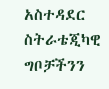አስተዳደር ስትራቴጂካዊ ግቦቻችንን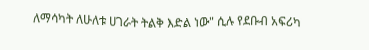ለማሳካት ለሁለቱ ሀገራት ትልቅ እድል ነው" ሲሉ የደቡብ አፍሪካ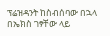ፕሬዝዳንት ከስብሰባው በኋላ በኤክስ ገፃቸው ላይ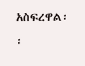አስፍረዋል፡፡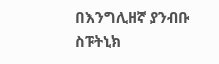በእንግሊዘኛ ያንብቡ
ስፑትኒክ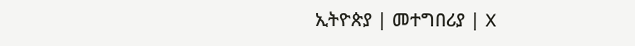ኢትዮጵያ | መተግበሪያ | X